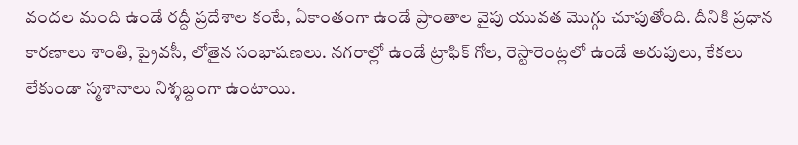వందల మంది ఉండే రద్దీ ప్రదేశాల కంటే, ఏకాంతంగా ఉండే ప్రాంతాల వైపు యువత మొగ్గు చూపుతోంది. దీనికి ప్రధాన కారణాలు శాంతి, ప్రైవసీ, లోతైన సంభాషణలు. నగరాల్లో ఉండే ట్రాఫిక్ గోల, రెస్టారెంట్లలో ఉండే అరుపులు, కేకలు లేకుండా స్మశానాలు నిశ్శబ్దంగా ఉంటాయి.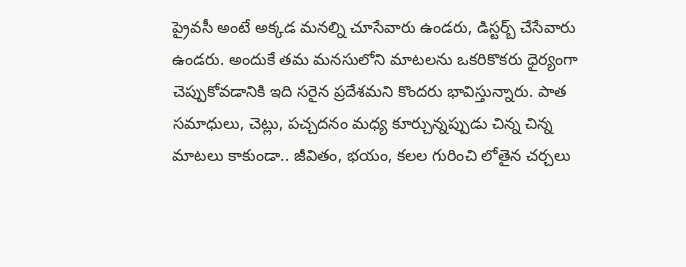ప్రైవసీ అంటే అక్కడ మనల్ని చూసేవారు ఉండరు, డిస్టర్బ్ చేసేవారు ఉండరు. అందుకే తమ మనసులోని మాటలను ఒకరికొకరు ధైర్యంగా చెప్పుకోవడానికి ఇది సరైన ప్రదేశమని కొందరు భావిస్తున్నారు. పాత సమాధులు, చెట్లు, పచ్చదనం మధ్య కూర్చున్నప్పుడు చిన్న చిన్న మాటలు కాకుండా.. జీవితం, భయం, కలల గురించి లోతైన చర్చలు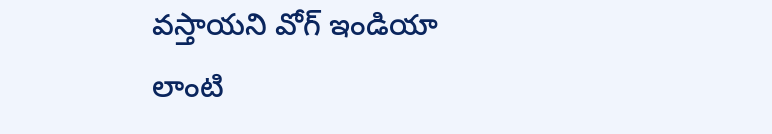వస్తాయని వోగ్ ఇండియా లాంటి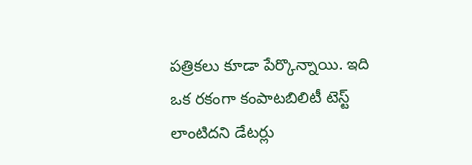పత్రికలు కూడా పేర్కొన్నాయి. ఇది ఒక రకంగా కంపాటబిలిటీ టెస్ట్ లాంటిదని డేటర్లు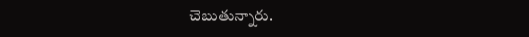చెబుతున్నారు.